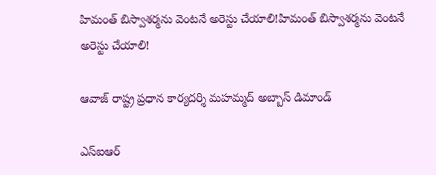హిమంత్ బిస్వాశర్మను వెంటనే అరెస్టు చేయాలి!హిమంత్ బిస్వాశర్మను వెంటనే అరెస్టు చేయాలి!

ఆవాజ్ రాష్ట్ర ప్రధాన కార్యదర్శి మహమ్మద్ అబ్బాస్ డిమాండ్

ఎస్ఐఆర్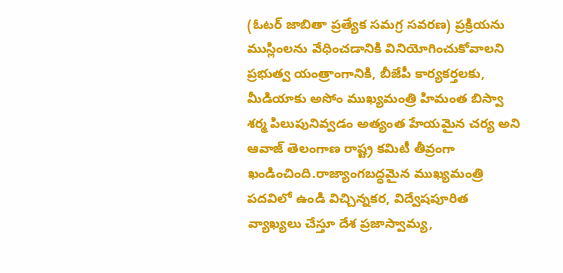(ఓటర్ జాబితా ప్రత్యేక సమగ్ర సవరణ) ప్రక్రియను ముస్లింలను వేధించడానికి వినియోగించుకోవాలని ప్రభుత్వ యంత్రాంగానికి, బీజేపీ కార్యకర్తలకు, మీడియాకు అసోం ముఖ్యమంత్రి హిమంత బిస్వా శర్మ పిలుపునివ్వడం అత్యంత హేయమైన చర్య అని ఆవాజ్ తెలంగాణ రాష్ట్ర కమిటీ తీవ్రంగా ఖండించింది.రాజ్యాంగబద్ధమైన ముఖ్యమంత్రి పదవిలో ఉండి విచ్చిన్నకర, విద్వేషపూరిత వ్యాఖ్యలు చేస్తూ దేశ ప్రజాస్వామ్య,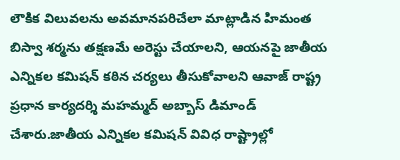లౌకిక విలువలను అవమానపరిచేలా మాట్లాడిన హిమంత బిస్వా శర్మను తక్షణమే అరెస్టు చేయాలని, ఆయనపై జాతీయ ఎన్నికల కమిషన్ కఠిన చర్యలు తీసుకోవాలని ఆవాజ్ రాష్ట్ర ప్రధాన కార్యదర్శి మహమ్మద్ అబ్బాస్ డిమాండ్ చేశారు.జాతీయ ఎన్నికల కమిషన్ వివిధ రాష్ట్రాల్లో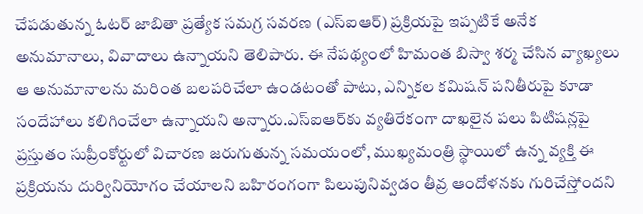చేపడుతున్న ఓటర్ జాబితా ప్రత్యేక సమగ్ర సవరణ (ఎస్ఐఆర్) ప్రక్రియపై ఇప్పటికే అనేక అనుమానాలు, వివాదాలు ఉన్నాయని తెలిపారు. ఈ నేపథ్యంలో హిమంత బిస్వా శర్మ చేసిన వ్యాఖ్యలు ఆ అనుమానాలను మరింత బలపరిచేలా ఉండటంతో పాటు, ఎన్నికల కమిషన్ పనితీరుపై కూడా సందేహాలు కలిగించేలా ఉన్నాయని అన్నారు.ఎస్ఐఆర్‌కు వ్యతిరేకంగా దాఖలైన పలు పిటిషన్లపై ప్రస్తుతం సుప్రీంకోర్టులో విచారణ జరుగుతున్న సమయంలో, ముఖ్యమంత్రి స్థాయిలో ఉన్న వ్యక్తి ఈ ప్రక్రియను దుర్వినియోగం చేయాలని బహిరంగంగా పిలుపునివ్వడం తీవ్ర ఆందోళనకు గురిచేస్తోందని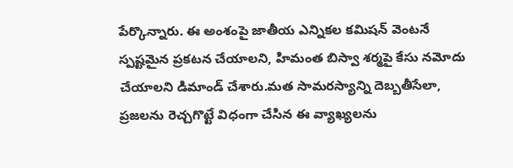పేర్కొన్నారు. ఈ అంశంపై జాతీయ ఎన్నికల కమిషన్ వెంటనే స్పష్టమైన ప్రకటన చేయాలని, హిమంత బిస్వా శర్మపై కేసు నమోదు చేయాలని డిమాండ్ చేశారు.మత సామరస్యాన్ని దెబ్బతీసేలా, ప్రజలను రెచ్చగొట్టే విధంగా చేసిన ఈ వ్యాఖ్యలను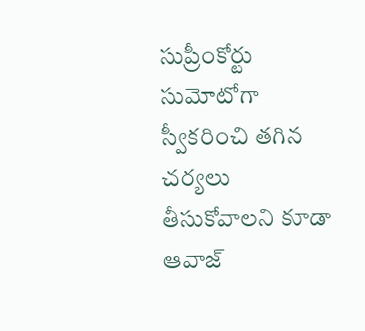సుప్రీంకోర్టు సుమోటోగా స్వీకరించి తగిన చర్యలు తీసుకోవాలని కూడా ఆవాజ్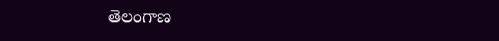తెలంగాణ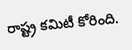రాష్ట్ర కమిటీ కోరింది.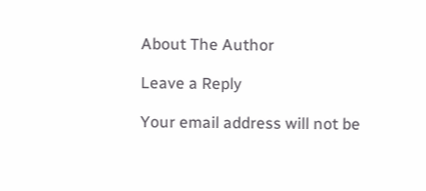About The Author

Leave a Reply

Your email address will not be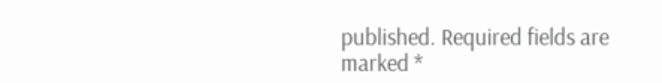published. Required fields are marked *